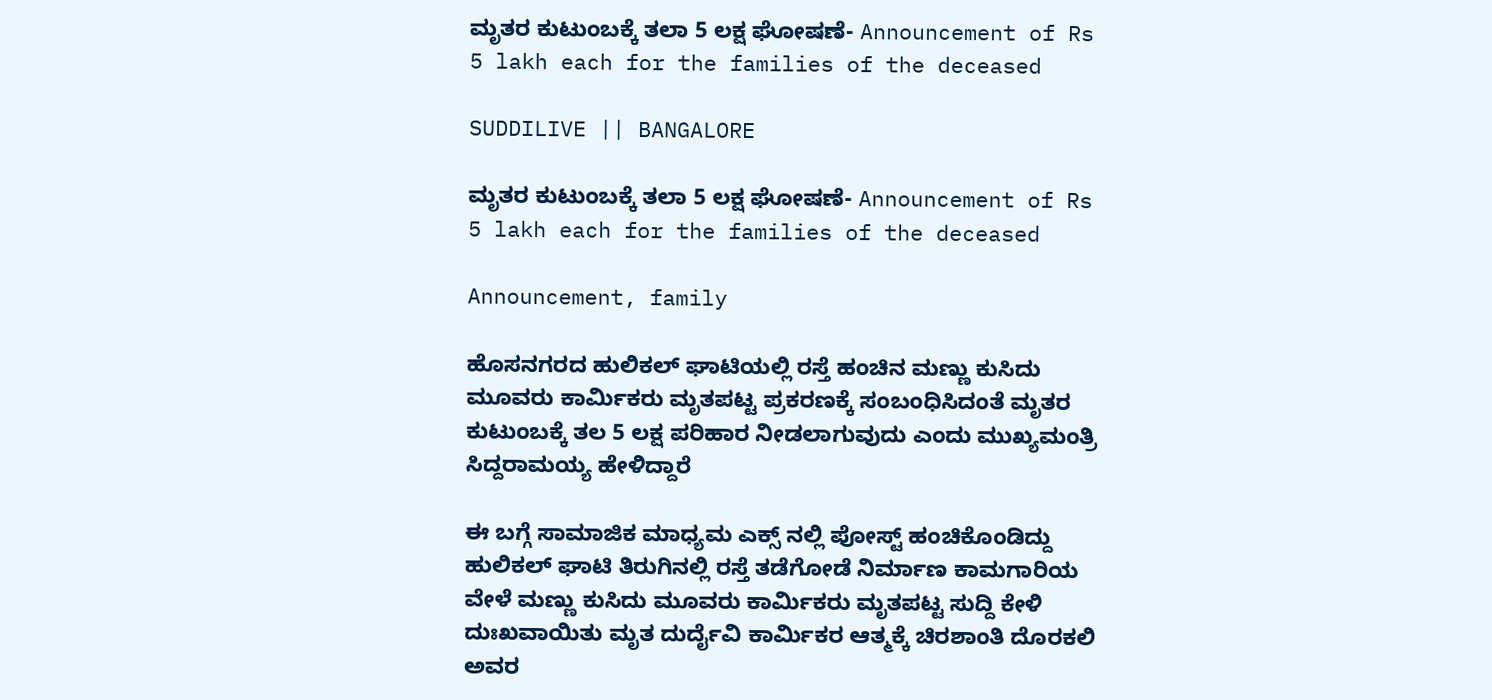ಮೃತರ ಕುಟುಂಬಕ್ಕೆ ತಲಾ 5 ಲಕ್ಷ ಘೋಷಣೆ- Announcement of Rs 5 lakh each for the families of the deceased

SUDDILIVE || BANGALORE

ಮೃತರ ಕುಟುಂಬಕ್ಕೆ ತಲಾ 5 ಲಕ್ಷ ಘೋಷಣೆ- Announcement of Rs 5 lakh each for the families of the deceased

Announcement, family

ಹೊಸನಗರದ ಹುಲಿಕಲ್ ಘಾಟಿಯಲ್ಲಿ ರಸ್ತೆ ಹಂಚಿನ ಮಣ್ಣು ಕುಸಿದು ಮೂವರು ಕಾರ್ಮಿಕರು ಮೃತಪಟ್ಟ ಪ್ರಕರಣಕ್ಕೆ ಸಂಬಂಧಿಸಿದಂತೆ ಮೃತರ ಕುಟುಂಬಕ್ಕೆ ತಲ 5 ಲಕ್ಷ ಪರಿಹಾರ ನೀಡಲಾಗುವುದು ಎಂದು ಮುಖ್ಯಮಂತ್ರಿ ಸಿದ್ದರಾಮಯ್ಯ ಹೇಳಿದ್ದಾರೆ

ಈ ಬಗ್ಗೆ ಸಾಮಾಜಿಕ ಮಾಧ್ಯಮ ಎಕ್ಸ್ ನಲ್ಲಿ ಪೋಸ್ಟ್ ಹಂಚಿಕೊಂಡಿದ್ದು ಹುಲಿಕಲ್ ಘಾಟಿ ತಿರುಗಿನಲ್ಲಿ ರಸ್ತೆ ತಡೆಗೋಡೆ ನಿರ್ಮಾಣ ಕಾಮಗಾರಿಯ ವೇಳೆ ಮಣ್ಣು ಕುಸಿದು ಮೂವರು ಕಾರ್ಮಿಕರು ಮೃತಪಟ್ಟ ಸುದ್ದಿ ಕೇಳಿ ದುಃಖವಾಯಿತು ಮೃತ ದುರ್ದೈವಿ ಕಾರ್ಮಿಕರ ಆತ್ಮಕ್ಕೆ ಚಿರಶಾಂತಿ ದೊರಕಲಿ ಅವರ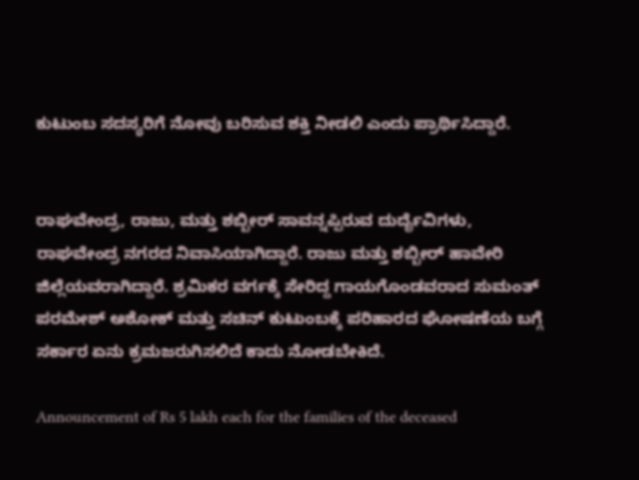ಕುಟುಂಬ ಸದಸ್ಯರಿಗೆ ನೋವು ಬರಿಸುವ ಶಕ್ತಿ ನೀಡಲಿ ಎಂದು ಪ್ರಾರ್ಥಿಸಿದ್ದಾರೆ.


ರಾಘವೇಂದ್ರ, ರಾಜು, ಮತ್ತು ಶಬ್ಬೀರ್ ಸಾವನ್ನಪ್ಪಿರುವ ದುರ್ದೈವಿಗಳು, ರಾಘವೇಂದ್ರ ನಗರದ ನಿವಾಸಿಯಾಗಿದ್ದಾರೆ. ರಾಜು ಮತ್ತು ಶಬ್ಬೀರ್ ಹಾವೇರಿ ಜಿಲ್ಲೆಯವರಾಗಿದ್ದಾರೆ. ಶ್ರಮಿಕರ ವರ್ಗಕ್ಕೆ ಸೇರಿದ್ದ ಗಾಯಗೊಂಡವರಾದ ಸುಮಂತ್ ಪರಮೇಶ್ ಅಶೋಕ್ ಮತ್ತು ಸಚಿನ್ ಕುಟುಂಬಕ್ಕೆ ಪರಿಹಾರದ ಘೋಷಣೆಯ ಬಗ್ಗೆ ಸರ್ಕಾರ ಏನು ಕ್ರಮ‌ಜರುಗಿಸಲಿದೆ ಕಾದು ನೋಡಬೇಕಿದೆ.

Announcement of Rs 5 lakh each for the families of the deceased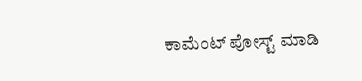ಕಾಮೆಂಟ್‌‌ ಪೋಸ್ಟ್‌ ಮಾಡಿ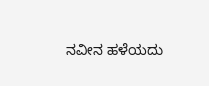ನವೀನ ಹಳೆಯದು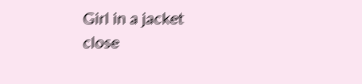Girl in a jacket
close